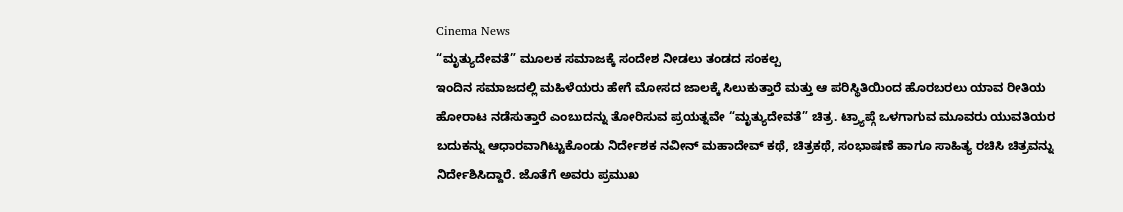Cinema News
“ಮೃತ್ಯುದೇವತೆ” ಮೂಲಕ ಸಮಾಜಕ್ಕೆ ಸಂದೇಶ ನೀಡಲು ತಂಡದ ಸಂಕಲ್ಪ
ಇಂದಿನ ಸಮಾಜದಲ್ಲಿ ಮಹಿಳೆಯರು ಹೇಗೆ ಮೋಸದ ಜಾಲಕ್ಕೆ ಸಿಲುಕುತ್ತಾರೆ ಮತ್ತು ಆ ಪರಿಸ್ಥಿತಿಯಿಂದ ಹೊರಬರಲು ಯಾವ ರೀತಿಯ ಹೋರಾಟ ನಡೆಸುತ್ತಾರೆ ಎಂಬುದನ್ನು ತೋರಿಸುವ ಪ್ರಯತ್ನವೇ “ಮೃತ್ಯುದೇವತೆ” ಚಿತ್ರ. ಟ್ರ್ಯಾಪ್ಗೆ ಒಳಗಾಗುವ ಮೂವರು ಯುವತಿಯರ ಬದುಕನ್ನು ಆಧಾರವಾಗಿಟ್ಟುಕೊಂಡು ನಿರ್ದೇಶಕ ನವೀನ್ ಮಹಾದೇವ್ ಕಥೆ, ಚಿತ್ರಕಥೆ, ಸಂಭಾಷಣೆ ಹಾಗೂ ಸಾಹಿತ್ಯ ರಚಿಸಿ ಚಿತ್ರವನ್ನು ನಿರ್ದೇಶಿಸಿದ್ದಾರೆ. ಜೊತೆಗೆ ಅವರು ಪ್ರಮುಖ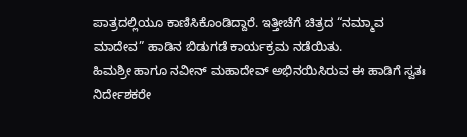ಪಾತ್ರದಲ್ಲಿಯೂ ಕಾಣಿಸಿಕೊಂಡಿದ್ದಾರೆ. ಇತ್ತೀಚೆಗೆ ಚಿತ್ರದ “ನಮ್ಮಾವ ಮಾದೇವ” ಹಾಡಿನ ಬಿಡುಗಡೆ ಕಾರ್ಯಕ್ರಮ ನಡೆಯಿತು.
ಹಿಮಶ್ರೀ ಹಾಗೂ ನವೀನ್ ಮಹಾದೇವ್ ಅಭಿನಯಿಸಿರುವ ಈ ಹಾಡಿಗೆ ಸ್ವತಃ ನಿರ್ದೇಶಕರೇ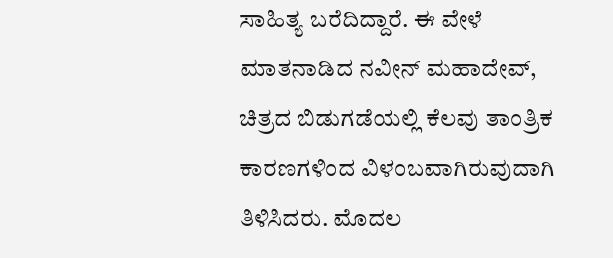ಸಾಹಿತ್ಯ ಬರೆದಿದ್ದಾರೆ. ಈ ವೇಳೆ ಮಾತನಾಡಿದ ನವೀನ್ ಮಹಾದೇವ್, ಚಿತ್ರದ ಬಿಡುಗಡೆಯಲ್ಲಿ ಕೆಲವು ತಾಂತ್ರಿಕ ಕಾರಣಗಳಿಂದ ವಿಳಂಬವಾಗಿರುವುದಾಗಿ ತಿಳಿಸಿದರು. ಮೊದಲ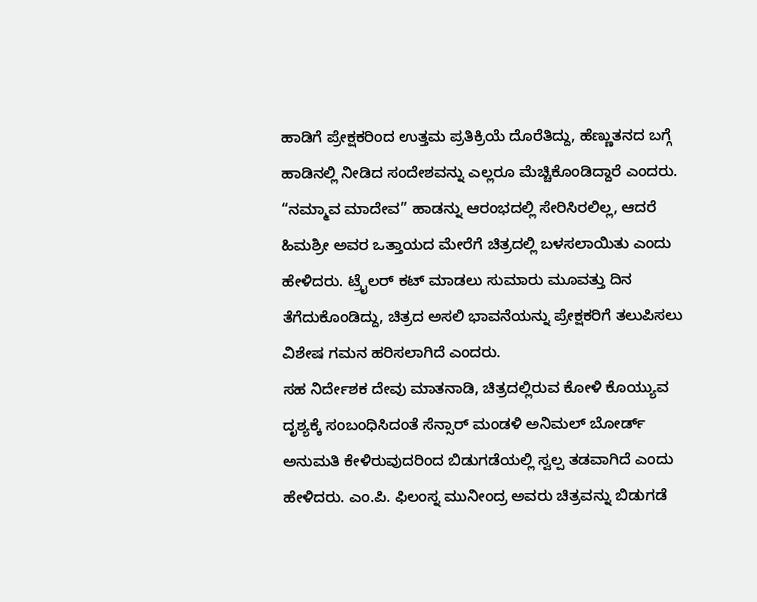ಹಾಡಿಗೆ ಪ್ರೇಕ್ಷಕರಿಂದ ಉತ್ತಮ ಪ್ರತಿಕ್ರಿಯೆ ದೊರೆತಿದ್ದು, ಹೆಣ್ಣುತನದ ಬಗ್ಗೆ ಹಾಡಿನಲ್ಲಿ ನೀಡಿದ ಸಂದೇಶವನ್ನು ಎಲ್ಲರೂ ಮೆಚ್ಚಿಕೊಂಡಿದ್ದಾರೆ ಎಂದರು. “ನಮ್ಮಾವ ಮಾದೇವ” ಹಾಡನ್ನು ಆರಂಭದಲ್ಲಿ ಸೇರಿಸಿರಲಿಲ್ಲ, ಆದರೆ ಹಿಮಶ್ರೀ ಅವರ ಒತ್ತಾಯದ ಮೇರೆಗೆ ಚಿತ್ರದಲ್ಲಿ ಬಳಸಲಾಯಿತು ಎಂದು ಹೇಳಿದರು. ಟ್ರೈಲರ್ ಕಟ್ ಮಾಡಲು ಸುಮಾರು ಮೂವತ್ತು ದಿನ ತೆಗೆದುಕೊಂಡಿದ್ದು, ಚಿತ್ರದ ಅಸಲಿ ಭಾವನೆಯನ್ನು ಪ್ರೇಕ್ಷಕರಿಗೆ ತಲುಪಿಸಲು ವಿಶೇಷ ಗಮನ ಹರಿಸಲಾಗಿದೆ ಎಂದರು.
ಸಹ ನಿರ್ದೇಶಕ ದೇವು ಮಾತನಾಡಿ, ಚಿತ್ರದಲ್ಲಿರುವ ಕೋಳಿ ಕೊಯ್ಯುವ ದೃಶ್ಯಕ್ಕೆ ಸಂಬಂಧಿಸಿದಂತೆ ಸೆನ್ಸಾರ್ ಮಂಡಳಿ ಅನಿಮಲ್ ಬೋರ್ಡ್ ಅನುಮತಿ ಕೇಳಿರುವುದರಿಂದ ಬಿಡುಗಡೆಯಲ್ಲಿ ಸ್ವಲ್ಪ ತಡವಾಗಿದೆ ಎಂದು ಹೇಳಿದರು. ಎಂ.ಪಿ. ಫಿಲಂಸ್ನ ಮುನೀಂದ್ರ ಅವರು ಚಿತ್ರವನ್ನು ಬಿಡುಗಡೆ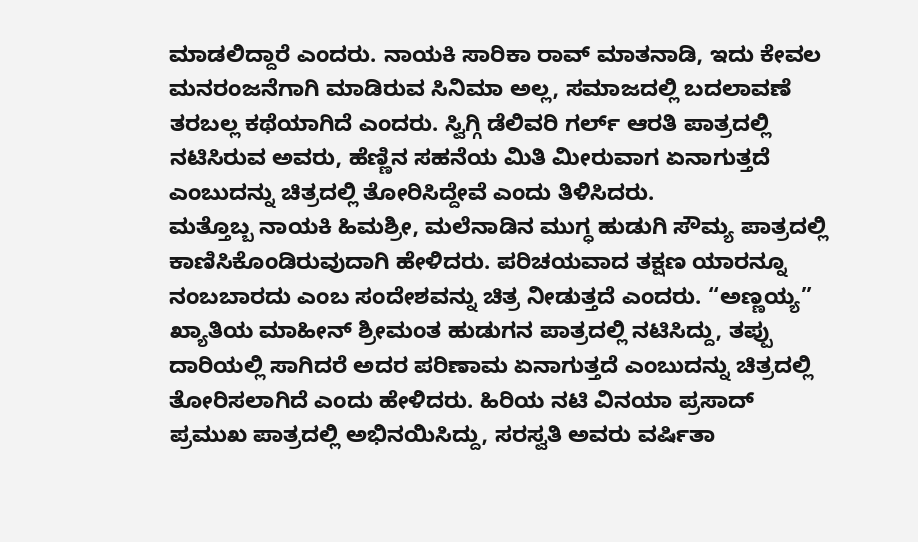ಮಾಡಲಿದ್ದಾರೆ ಎಂದರು. ನಾಯಕಿ ಸಾರಿಕಾ ರಾವ್ ಮಾತನಾಡಿ, ಇದು ಕೇವಲ ಮನರಂಜನೆಗಾಗಿ ಮಾಡಿರುವ ಸಿನಿಮಾ ಅಲ್ಲ, ಸಮಾಜದಲ್ಲಿ ಬದಲಾವಣೆ ತರಬಲ್ಲ ಕಥೆಯಾಗಿದೆ ಎಂದರು. ಸ್ವಿಗ್ಗಿ ಡೆಲಿವರಿ ಗರ್ಲ್ ಆರತಿ ಪಾತ್ರದಲ್ಲಿ ನಟಿಸಿರುವ ಅವರು, ಹೆಣ್ಣಿನ ಸಹನೆಯ ಮಿತಿ ಮೀರುವಾಗ ಏನಾಗುತ್ತದೆ ಎಂಬುದನ್ನು ಚಿತ್ರದಲ್ಲಿ ತೋರಿಸಿದ್ದೇವೆ ಎಂದು ತಿಳಿಸಿದರು.
ಮತ್ತೊಬ್ಬ ನಾಯಕಿ ಹಿಮಶ್ರೀ, ಮಲೆನಾಡಿನ ಮುಗ್ಧ ಹುಡುಗಿ ಸೌಮ್ಯ ಪಾತ್ರದಲ್ಲಿ ಕಾಣಿಸಿಕೊಂಡಿರುವುದಾಗಿ ಹೇಳಿದರು. ಪರಿಚಯವಾದ ತಕ್ಷಣ ಯಾರನ್ನೂ ನಂಬಬಾರದು ಎಂಬ ಸಂದೇಶವನ್ನು ಚಿತ್ರ ನೀಡುತ್ತದೆ ಎಂದರು. “ಅಣ್ಣಯ್ಯ” ಖ್ಯಾತಿಯ ಮಾಹೀನ್ ಶ್ರೀಮಂತ ಹುಡುಗನ ಪಾತ್ರದಲ್ಲಿ ನಟಿಸಿದ್ದು, ತಪ್ಪು ದಾರಿಯಲ್ಲಿ ಸಾಗಿದರೆ ಅದರ ಪರಿಣಾಮ ಏನಾಗುತ್ತದೆ ಎಂಬುದನ್ನು ಚಿತ್ರದಲ್ಲಿ ತೋರಿಸಲಾಗಿದೆ ಎಂದು ಹೇಳಿದರು. ಹಿರಿಯ ನಟಿ ವಿನಯಾ ಪ್ರಸಾದ್ ಪ್ರಮುಖ ಪಾತ್ರದಲ್ಲಿ ಅಭಿನಯಿಸಿದ್ದು, ಸರಸ್ವತಿ ಅವರು ವರ್ಷಿತಾ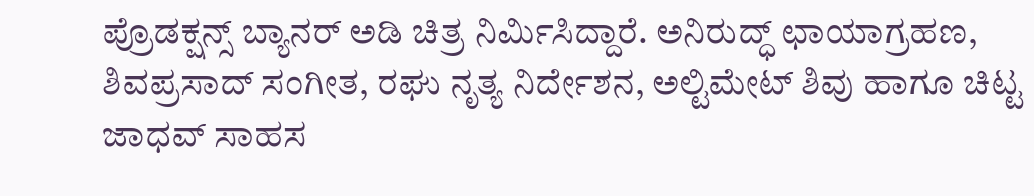ಪ್ರೊಡಕ್ಷನ್ಸ್ ಬ್ಯಾನರ್ ಅಡಿ ಚಿತ್ರ ನಿರ್ಮಿಸಿದ್ದಾರೆ. ಅನಿರುದ್ಧ್ ಛಾಯಾಗ್ರಹಣ, ಶಿವಪ್ರಸಾದ್ ಸಂಗೀತ, ರಘು ನೃತ್ಯ ನಿರ್ದೇಶನ, ಅಲ್ಟಿಮೇಟ್ ಶಿವು ಹಾಗೂ ಚಿಟ್ಟ ಜಾಧವ್ ಸಾಹಸ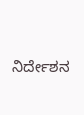ನಿರ್ದೇಶನ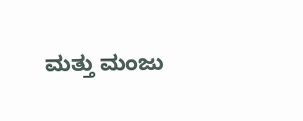ಮತ್ತು ಮಂಜು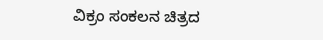ವಿಕ್ರಂ ಸಂಕಲನ ಚಿತ್ರದ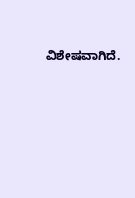ವಿಶೇಷವಾಗಿದೆ.